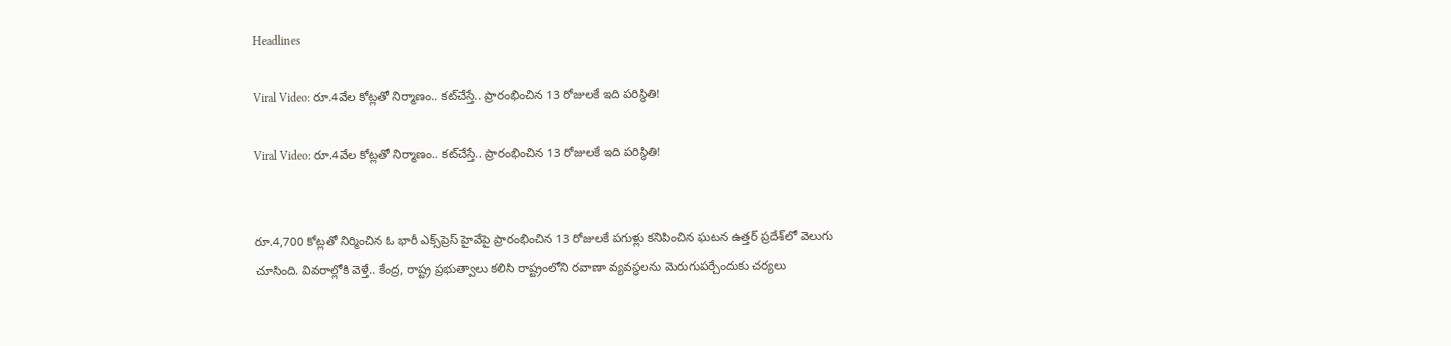Headlines

Viral Video: రూ.4వేల కోట్లతో నిర్మాణం.. కట్‌చేస్తే.. ప్రారంభించిన 13 రోజులకే ఇది పరిస్థితి!

Viral Video: రూ.4వేల కోట్లతో నిర్మాణం.. కట్‌చేస్తే.. ప్రారంభించిన 13 రోజులకే ఇది పరిస్థితి!


రూ.4,700 కోట్లతో నిర్మించిన ఓ భారీ ఎక్స్‌ప్రెస్ హైవేపై ప్రారంభించిన 13 రోజులకే పగుళ్లు కనిపించిన ఘటన ఉత్తర్ ప్రదేశ్‌లో వెలుగు చూసింది. వివరాల్లోకి వెళ్తే.. కేంద్ర, రాష్ట్ర ప్రభుత్వాలు కలిసి రాష్ట్రంలోని రవాణా వ్యవస్థలను మెరుగుపర్చేందుకు చర్యలు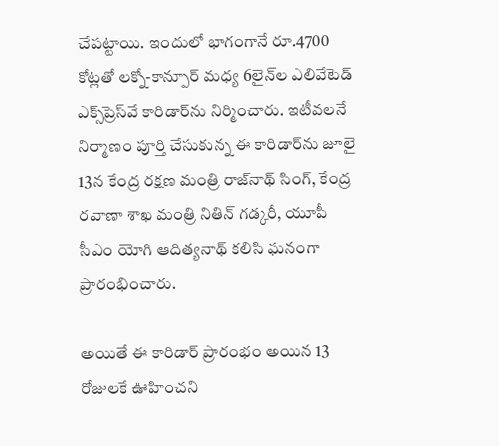చేపట్టాయి. ఇందులో భాగంగానే రూ.4700 కోట్లతో లక్నో-కాన్పూర్ మధ్య 6లైన్‌ల ఎలివేటెడ్ ఎక్స్‌ప్రెస్‌వే కారిడార్‌ను నిర్మించారు. ఇటీవలనే నిర్మాణం పూర్తి చేసుకున్న ఈ కారిడార్‌ను జూలై 13న కేంద్ర రక్షణ మంత్రి రాజ్‌నాథ్ సింగ్, కేంద్ర రవాణా శాఖ మంత్రి నితిన్ గడ్కరీ, యూపీ సీఎం యోగి ఆదిత్యనాథ్ కలిసి ఘనంగా ప్రారంభించారు.

అయితే ఈ కారిడార్ ప్రారంభం అయిన 13 రోజులకే ఊహించని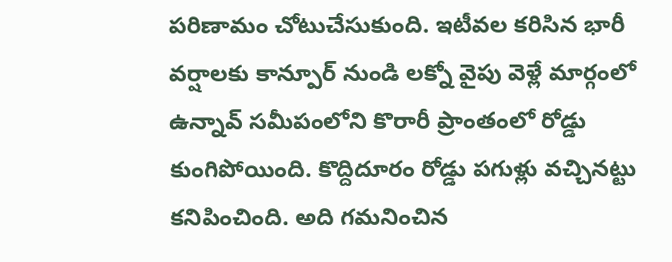పరిణామం చోటుచేసుకుంది. ఇటీవల కరిసిన భారీ వర్షాలకు కాన్పూర్ నుండి లక్నో వైపు వెళ్లే మార్గంలో ఉన్నావ్ సమీపంలోని కొరారీ ప్రాంతంలో రోడ్డు కుంగిపోయింది. కొద్దిదూరం రోడ్డు పగుళ్లు వచ్చినట్టు కనిపించింది. అది గమనించిన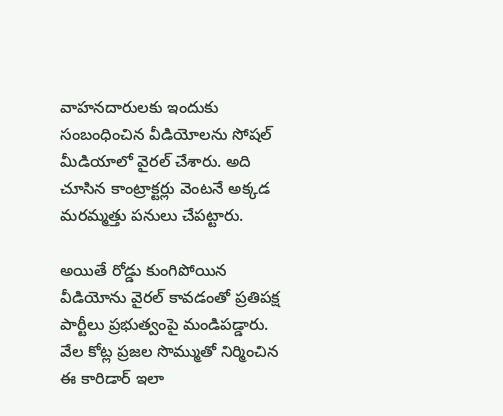వాహనదారులకు ఇందుకు సంబంధించిన వీడియోలను సోషల్ మీడియాలో వైరల్ చేశారు. అది చూసిన కాంట్రాక్టర్లు వెంటనే అక్కడ మరమ్మత్తు పనులు చేపట్టారు.

అయితే రోడ్డు కుంగిపోయిన వీడియోను వైరల్ కావడంతో ప్రతిపక్ష పార్టీలు ప్రభుత్వంపై మండిపడ్డారు. వేల కోట్ల ప్రజల సొమ్ముతో నిర్మించిన ఈ కారిడార్ ఇలా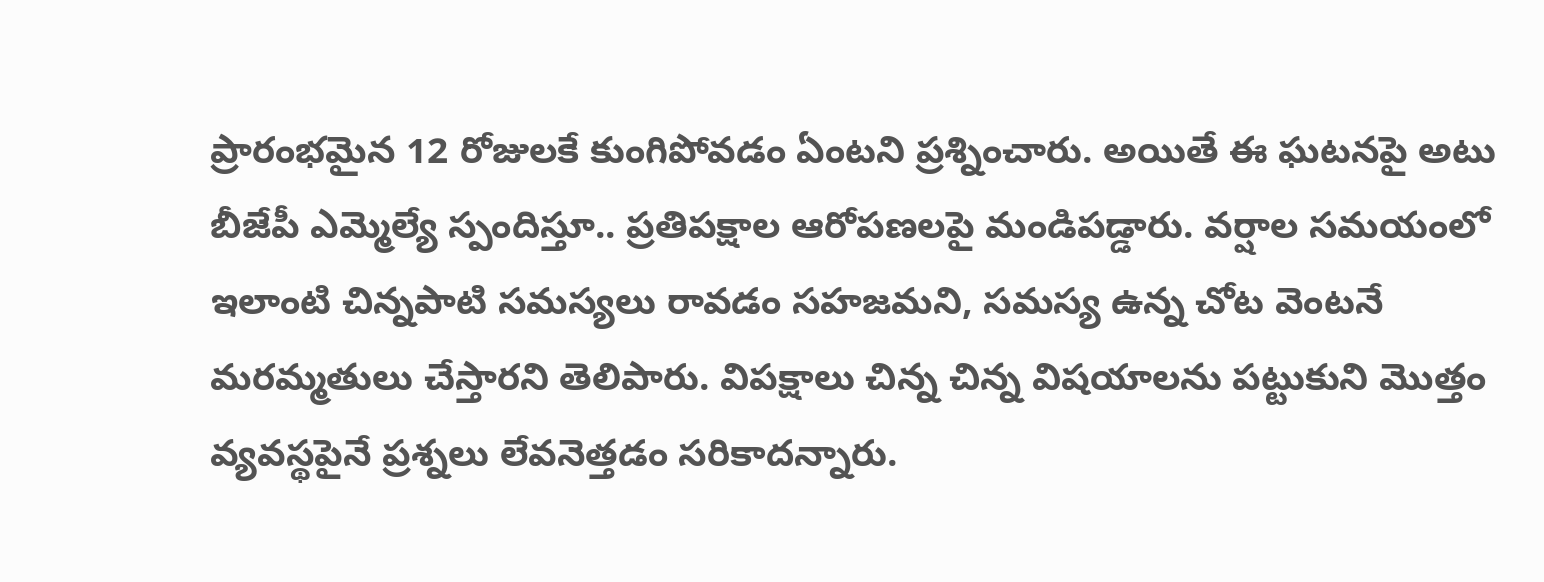ప్రారంభమైన 12 రోజులకే కుంగిపోవడం ఏంటని ప్రశ్నించారు. అయితే ఈ ఘటనపై అటు బీజేపీ ఎమ్మెల్యే స్పందిస్తూ.. ప్రతిపక్షాల ఆరోపణలపై మండిపడ్డారు. వర్షాల సమయంలో ఇలాంటి చిన్నపాటి సమస్యలు రావడం సహజమని, సమస్య ఉన్న చోట వెంటనే మరమ్మతులు చేస్తారని తెలిపారు. విపక్షాలు చిన్న చిన్న విషయాలను పట్టుకుని మొత్తం వ్యవస్థపైనే ప్రశ్నలు లేవనెత్తడం సరికాదన్నారు.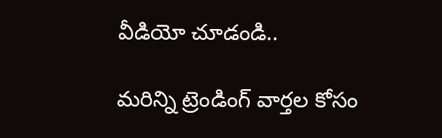వీడియో చూడండి..

మరిన్ని ట్రెండింగ్ వార్తల కోసం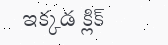ఇక్కడ క్లిక్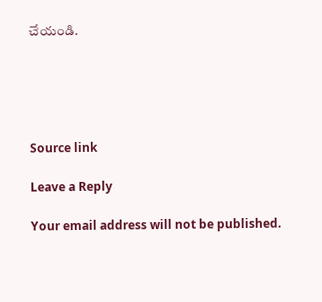చేయండి.





Source link

Leave a Reply

Your email address will not be published.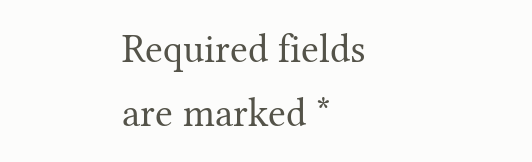Required fields are marked *